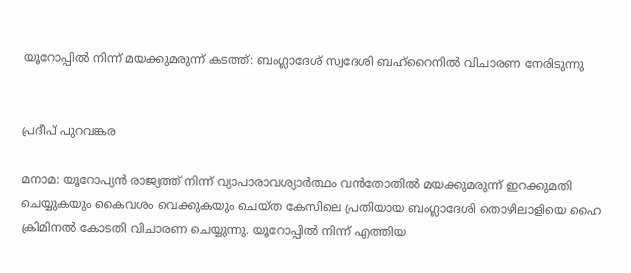യൂറോപ്പിൽ നിന്ന് മയക്കുമരുന്ന് കടത്ത്: ബംഗ്ലാദേശ് സ്വദേശി ബഹ്‌റൈനിൽ വിചാരണ നേരിടുന്നു


പ്രദീപ് പുറവങ്കര

മനാമ: യൂറോപ്യൻ രാജ്യത്ത് നിന്ന് വ്യാപാരാവശ്യാർത്ഥം വൻതോതിൽ മയക്കുമരുന്ന് ഇറക്കുമതി ചെയ്യുകയും കൈവശം വെക്കുകയും ചെയ്ത കേസിലെ പ്രതിയായ ബംഗ്ലാദേശി തൊഴിലാളിയെ ഹൈ ക്രിമിനൽ കോടതി വിചാരണ ചെയ്യുന്നു. യൂറോപ്പിൽ നിന്ന് എത്തിയ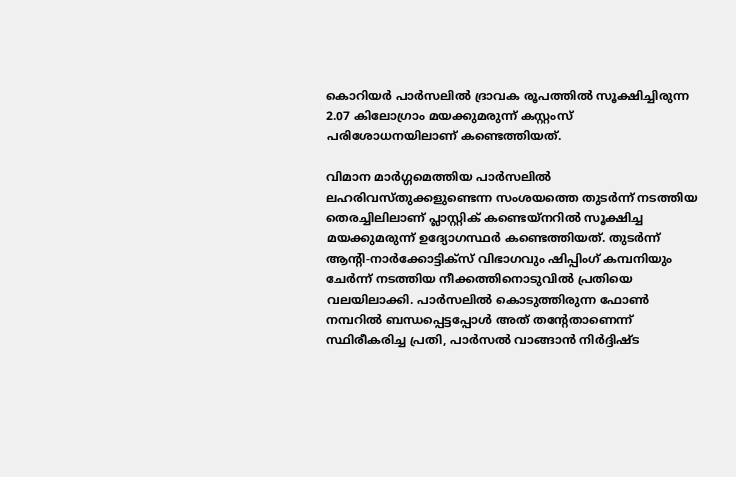കൊറിയർ പാർസലിൽ ദ്രാവക രൂപത്തിൽ സൂക്ഷിച്ചിരുന്ന 2.07 കിലോഗ്രാം മയക്കുമരുന്ന് കസ്റ്റംസ് പരിശോധനയിലാണ് കണ്ടെത്തിയത്.

വിമാന മാർഗ്ഗമെത്തിയ പാർസലിൽ ലഹരിവസ്തുക്കളുണ്ടെന്ന സംശയത്തെ തുടർന്ന് നടത്തിയ തെരച്ചിലിലാണ് പ്ലാസ്റ്റിക് കണ്ടെയ്നറിൽ സൂക്ഷിച്ച മയക്കുമരുന്ന് ഉദ്യോഗസ്ഥർ കണ്ടെത്തിയത്. തുടർന്ന് ആന്റി-നാർക്കോട്ടിക്സ് വിഭാഗവും ഷിപ്പിംഗ് കമ്പനിയും ചേർന്ന് നടത്തിയ നീക്കത്തിനൊടുവിൽ പ്രതിയെ വലയിലാക്കി. പാർസലിൽ കൊടുത്തിരുന്ന ഫോൺ നമ്പറിൽ ബന്ധപ്പെട്ടപ്പോൾ അത് തന്റേതാണെന്ന് സ്ഥിരീകരിച്ച പ്രതി, പാർസൽ വാങ്ങാൻ നിർദ്ദിഷ്ട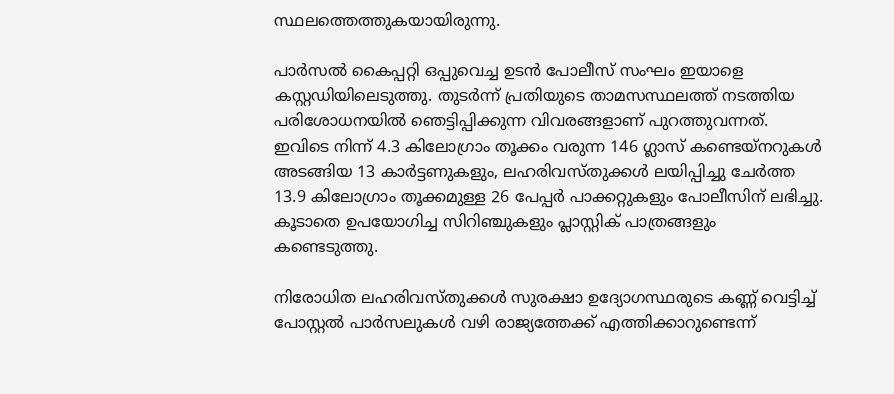സ്ഥലത്തെത്തുകയായിരുന്നു.

പാർസൽ കൈപ്പറ്റി ഒപ്പുവെച്ച ഉടൻ പോലീസ് സംഘം ഇയാളെ കസ്റ്റഡിയിലെടുത്തു. തുടർന്ന് പ്രതിയുടെ താമസസ്ഥലത്ത് നടത്തിയ പരിശോധനയിൽ ഞെട്ടിപ്പിക്കുന്ന വിവരങ്ങളാണ് പുറത്തുവന്നത്. ഇവിടെ നിന്ന് 4.3 കിലോഗ്രാം തൂക്കം വരുന്ന 146 ഗ്ലാസ് കണ്ടെയ്നറുകൾ അടങ്ങിയ 13 കാർട്ടണുകളും, ലഹരിവസ്തുക്കൾ ലയിപ്പിച്ചു ചേർത്ത 13.9 കിലോഗ്രാം തൂക്കമുള്ള 26 പേപ്പർ പാക്കറ്റുകളും പോലീസിന് ലഭിച്ചു. കൂടാതെ ഉപയോഗിച്ച സിറിഞ്ചുകളും പ്ലാസ്റ്റിക് പാത്രങ്ങളും കണ്ടെടുത്തു.

നിരോധിത ലഹരിവസ്തുക്കൾ സുരക്ഷാ ഉദ്യോഗസ്ഥരുടെ കണ്ണ് വെട്ടിച്ച് പോസ്റ്റൽ പാർസലുകൾ വഴി രാജ്യത്തേക്ക് എത്തിക്കാറുണ്ടെന്ന്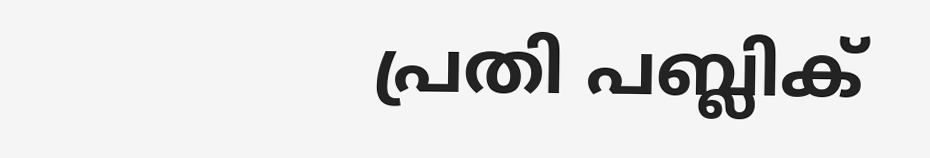പ്രതി പബ്ലിക്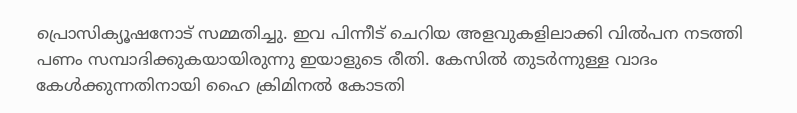പ്രൊസിക്യൂഷനോട് സമ്മതിച്ചു. ഇവ പിന്നീട് ചെറിയ അളവുകളിലാക്കി വിൽപന നടത്തി പണം സമ്പാദിക്കുകയായിരുന്നു ഇയാളുടെ രീതി. കേസിൽ തുടർന്നുള്ള വാദം കേൾക്കുന്നതിനായി ഹൈ ക്രിമിനൽ കോടതി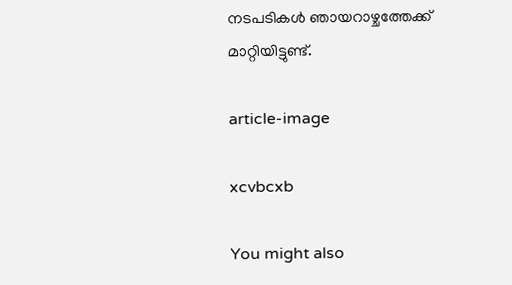നടപടികൾ ഞായറാഴ്ചത്തേക്ക് മാറ്റിയിട്ടുണ്ട്.

article-image

xcvbcxb

You might also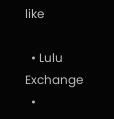like

  • Lulu Exchange
  •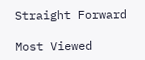Straight Forward

Most Viewed